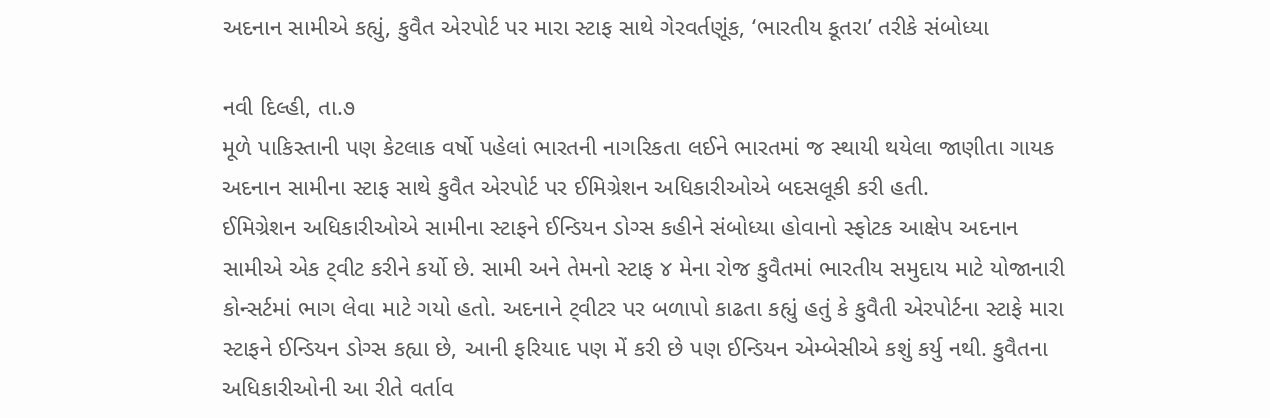અદનાન સામીએ કહ્યું, કુવૈત એરપોર્ટ પર મારા સ્ટાફ સાથે ગેરવર્તણૂંક, ‘ભારતીય કૂતરા’ તરીકે સંબોધ્યા

નવી દિલ્હી, તા.૭
મૂળે પાકિસ્તાની પણ કેટલાક વર્ષો પહેલાં ભારતની નાગરિકતા લઈને ભારતમાં જ સ્થાયી થયેલા જાણીતા ગાયક અદનાન સામીના સ્ટાફ સાથે કુવૈત એરપોર્ટ પર ઈમિગ્રેશન અધિકારીઓએ બદસલૂકી કરી હતી.
ઈમિગ્રેશન અધિકારીઓએ સામીના સ્ટાફને ઈન્ડિયન ડોગ્સ કહીને સંબોધ્યા હોવાનો સ્ફોટક આક્ષેપ અદનાન સામીએ એક ટ્‌વીટ કરીને કર્યો છે. સામી અને તેમનો સ્ટાફ ૪ મેના રોજ કુવૈતમાં ભારતીય સમુદાય માટે યોજાનારી કોન્સર્ટમાં ભાગ લેવા માટે ગયો હતો. અદનાને ટ્‌વીટર પર બળાપો કાઢતા કહ્યું હતું કે કુવૈતી એરપોર્ટના સ્ટાફે મારા સ્ટાફને ઈન્ડિયન ડોગ્સ કહ્યા છે, આની ફરિયાદ પણ મેં કરી છે પણ ઈન્ડિયન એમ્બેસીએ કશું કર્યુ નથી. કુવૈતના અધિકારીઓની આ રીતે વર્તાવ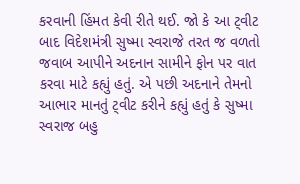કરવાની હિંમત કેવી રીતે થઈ. જો કે આ ટ્‌વીટ બાદ વિદેશમંત્રી સુષ્મા સ્વરાજે તરત જ વળતો જવાબ આપીને અદનાન સામીને ફોન પર વાત કરવા માટે કહ્યું હતું. એ પછી અદનાને તેમનો આભાર માનતું ટ્‌વીટ કરીને કહ્યું હતું કે સુષ્મા સ્વરાજ બહુ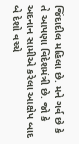જિંદાદીલ મહિલા છે. મને ગર્વ છે કે તે આપણા વિદેશમંત્રી છે. જો કે અદનાન સામીએ કરેલા આક્ષેપ બાદ બે દેશો વચ્ચે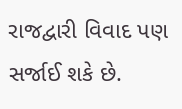રાજદ્વારી વિવાદ પણ સર્જાઈ શકે છે.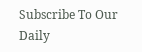Subscribe To Our Daily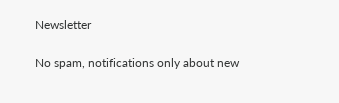Newsletter

No spam, notifications only about new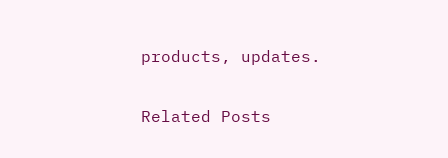products, updates.

Related Posts